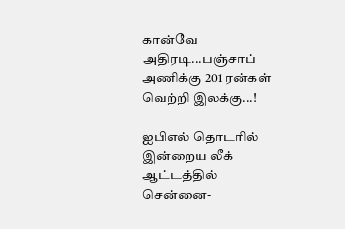கான்வே அதிரடி...பஞ்சாப் அணிக்கு 201 ரன்கள் வெற்றி இலக்கு...!

ஐபிஎல் தொடரில் இன்றைய லீக் ஆட்டத்தில் சென்னை-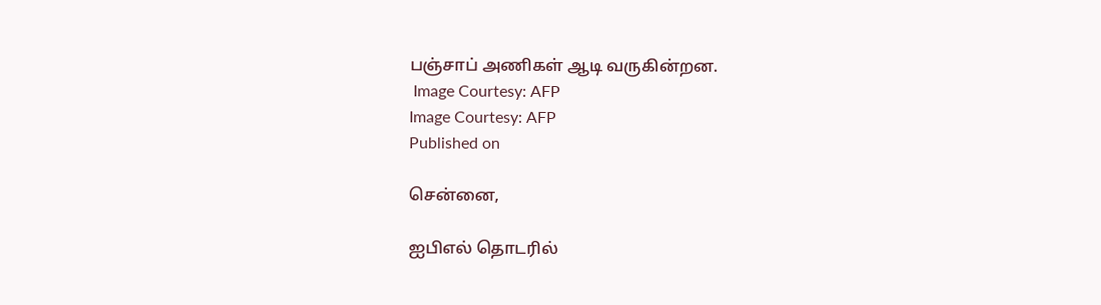பஞ்சாப் அணிகள் ஆடி வருகின்றன.
 Image Courtesy: AFP
Image Courtesy: AFP
Published on

சென்னை,

ஐபிஎல் தொடரில்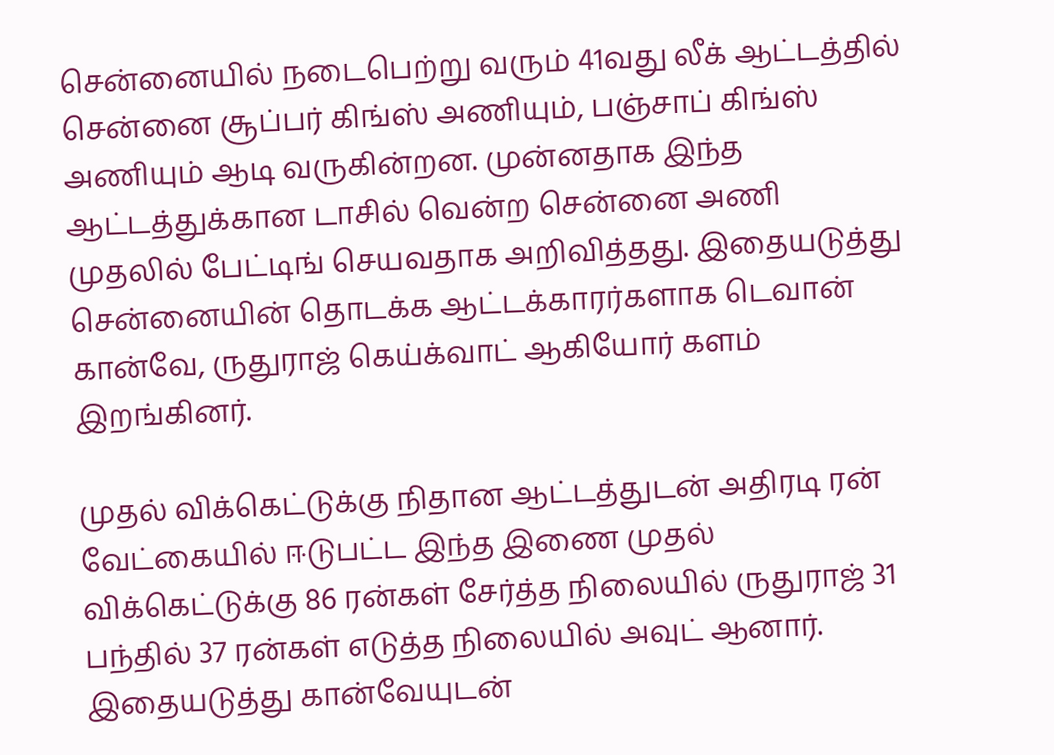சென்னையில் நடைபெற்று வரும் 41வது லீக் ஆட்டத்தில் சென்னை சூப்பர் கிங்ஸ் அணியும், பஞ்சாப் கிங்ஸ் அணியும் ஆடி வருகின்றன. முன்னதாக இந்த ஆட்டத்துக்கான டாசில் வென்ற சென்னை அணி முதலில் பேட்டிங் செயவதாக அறிவித்தது. இதையடுத்து சென்னையின் தொடக்க ஆட்டக்காரர்களாக டெவான் கான்வே, ருதுராஜ் கெய்க்வாட் ஆகியோர் களம் இறங்கினர்.

முதல் விக்கெட்டுக்கு நிதான ஆட்டத்துடன் அதிரடி ரன் வேட்கையில் ஈடுபட்ட இந்த இணை முதல் விக்கெட்டுக்கு 86 ரன்கள் சேர்த்த நிலையில் ருதுராஜ் 31 பந்தில் 37 ரன்கள் எடுத்த நிலையில் அவுட் ஆனார். இதையடுத்து கான்வேயுடன்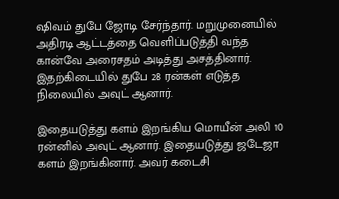ஷிவம் துபே ஜோடி சேர்ந்தார். மறுமுனையில் அதிரடி ஆட்டத்தை வெளிப்படுத்தி வந்த கான்வே அரைசதம் அடித்து அசத்தினார். இதற்கிடையில் துபே 28 ரன்கள் எடுத்த நிலையில் அவுட் ஆனார்.

இதையடுத்து களம் இறங்கிய மொயீன் அலி 10 ரன்னில் அவுட் ஆனார். இதையடுத்து ஜடேஜா களம் இறங்கினார். அவர் கடைசி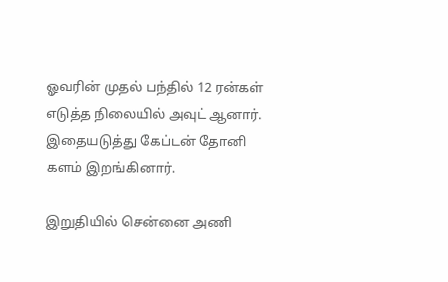ஓவரின் முதல் பந்தில் 12 ரன்கள் எடுத்த நிலையில் அவுட் ஆனார். இதையடுத்து கேப்டன் தோனி களம் இறங்கினார்.

இறுதியில் சென்னை அணி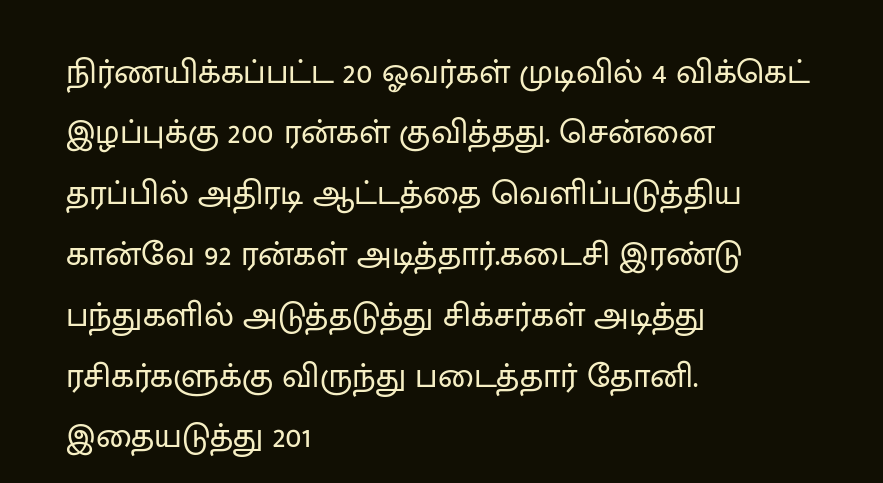நிர்ணயிக்கப்பட்ட 20 ஓவர்கள் முடிவில் 4 விக்கெட் இழப்புக்கு 200 ரன்கள் குவித்தது. சென்னை தரப்பில் அதிரடி ஆட்டத்தை வெளிப்படுத்திய கான்வே 92 ரன்கள் அடித்தார்.கடைசி இரண்டு பந்துகளில் அடுத்தடுத்து சிக்சர்கள் அடித்து ரசிகர்களுக்கு விருந்து படைத்தார் தோனி. இதையடுத்து 201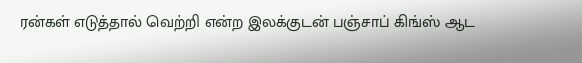ரன்கள் எடுத்தால் வெற்றி என்ற இலக்குடன் பஞ்சாப் கிங்ஸ் ஆட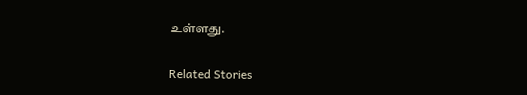உள்ளது.

Related Stories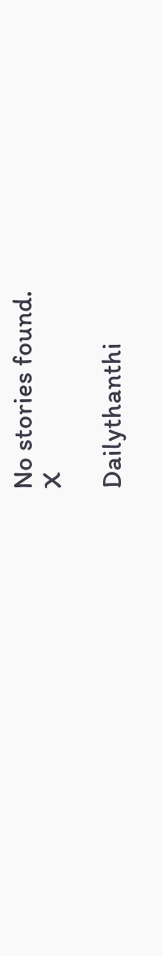No stories found.
X

Dailythanthi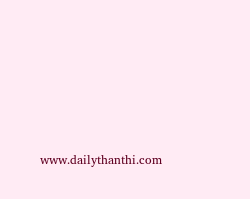www.dailythanthi.com